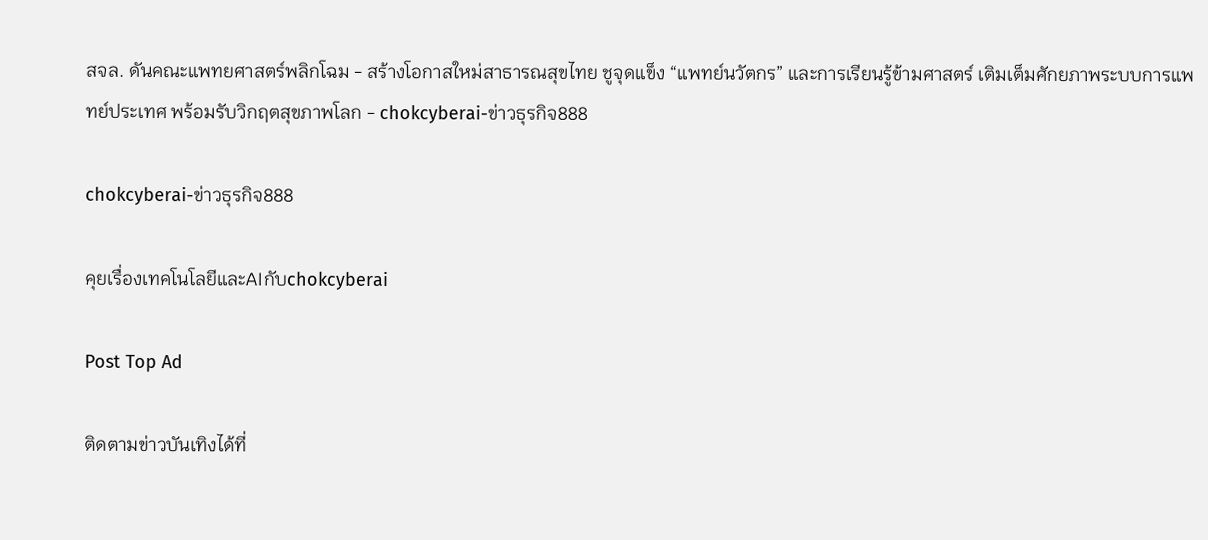สจล. ดันคณะแพทยศาสตร์พลิกโฉม - สร้างโอกาสใหม่สาธารณสุขไทย ชูจุดแข็ง “แพทย์นวัตกร” และการเรียนรู้ข้ามศาสตร์ เติมเต็มศักยภาพระบบการแพทย์ประเทศ พร้อมรับวิกฤตสุขภาพโลก - chokcyberai-ข่าวธุรกิจ888

chokcyberai-ข่าวธุรกิจ888

คุยเรื่องเทคโนโลยีและAIกับchokcyberai

Post Top Ad

ติดตามข่าวบันเทิงได้ที่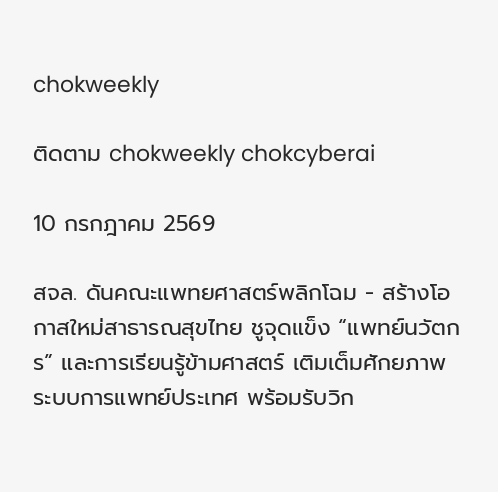chokweekly

ติดตาม chokweekly chokcyberai

10 กรกฎาคม 2569

สจล. ดันคณะแพทยศาสตร์พลิกโฉม - สร้างโอกาสใหม่สาธารณสุขไทย ชูจุดแข็ง “แพทย์นวัตกร” และการเรียนรู้ข้ามศาสตร์ เติมเต็มศักยภาพระบบการแพทย์ประเทศ พร้อมรับวิก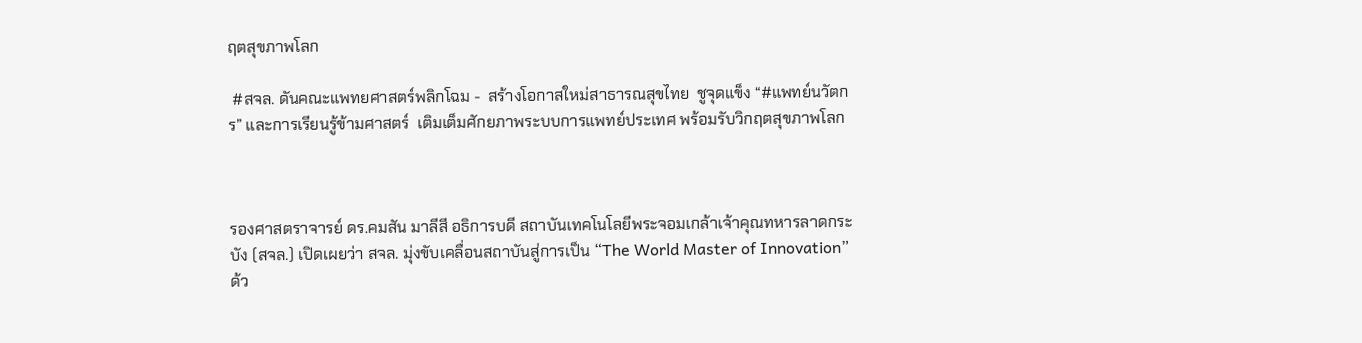ฤตสุขภาพโลก

 #สจล. ดันคณะแพทยศาสตร์พลิกโฉม -  สร้างโอกาสใหม่สาธารณสุขไทย  ชูจุดแข็ง “#แพทย์นวัตกร” และการเรียนรู้ข้ามศาสตร์  เติมเต็มศักยภาพระบบการแพทย์ประเทศ พร้อมรับวิกฤตสุขภาพโลก



รองศาสตราจารย์ ดร.คมสัน มาลีสี อธิการบดี สถาบันเทคโนโลยีพระจอมเกล้าเจ้าคุณทหารลาดกระบัง (สจล.) เปิดเผยว่า สจล. มุ่งขับเคลื่อนสถาบันสู่การเป็น “The World Master of Innovation” ด้ว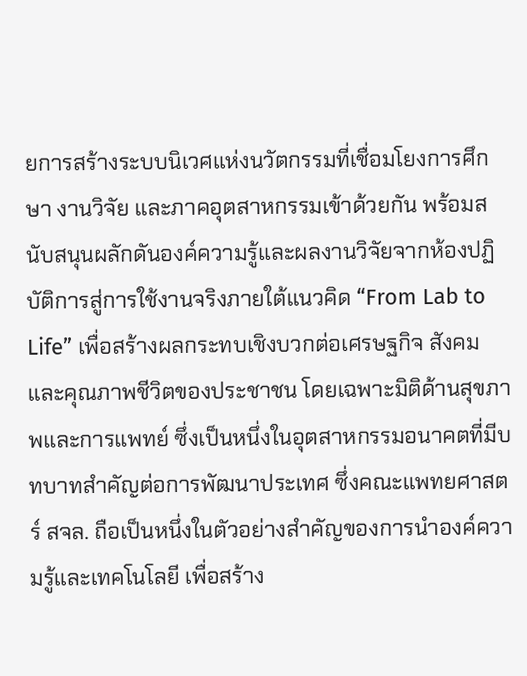ยการสร้างระบบนิเวศแห่งนวัตกรรมที่เชื่อมโยงการศึกษา งานวิจัย และภาคอุตสาหกรรมเข้าด้วยกัน พร้อมสนับสนุนผลักดันองค์ความรู้และผลงานวิจัยจากห้องปฏิบัติการสู่การใช้งานจริงภายใต้แนวคิด “From Lab to Life” เพื่อสร้างผลกระทบเชิงบวกต่อเศรษฐกิจ สังคม และคุณภาพชีวิตของประชาชน โดยเฉพาะมิติด้านสุขภาพและการแพทย์ ซึ่งเป็นหนึ่งในอุตสาหกรรมอนาคตที่มีบทบาทสำคัญต่อการพัฒนาประเทศ ซึ่งคณะแพทยศาสตร์ สจล. ถือเป็นหนึ่งในตัวอย่างสำคัญของการนำองค์ความรู้และเทคโนโลยี เพื่อสร้าง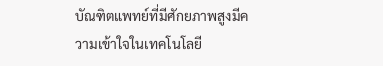บัณฑิตแพทย์ที่มีศักยภาพสูงมีความเข้าใจในเทคโนโลยี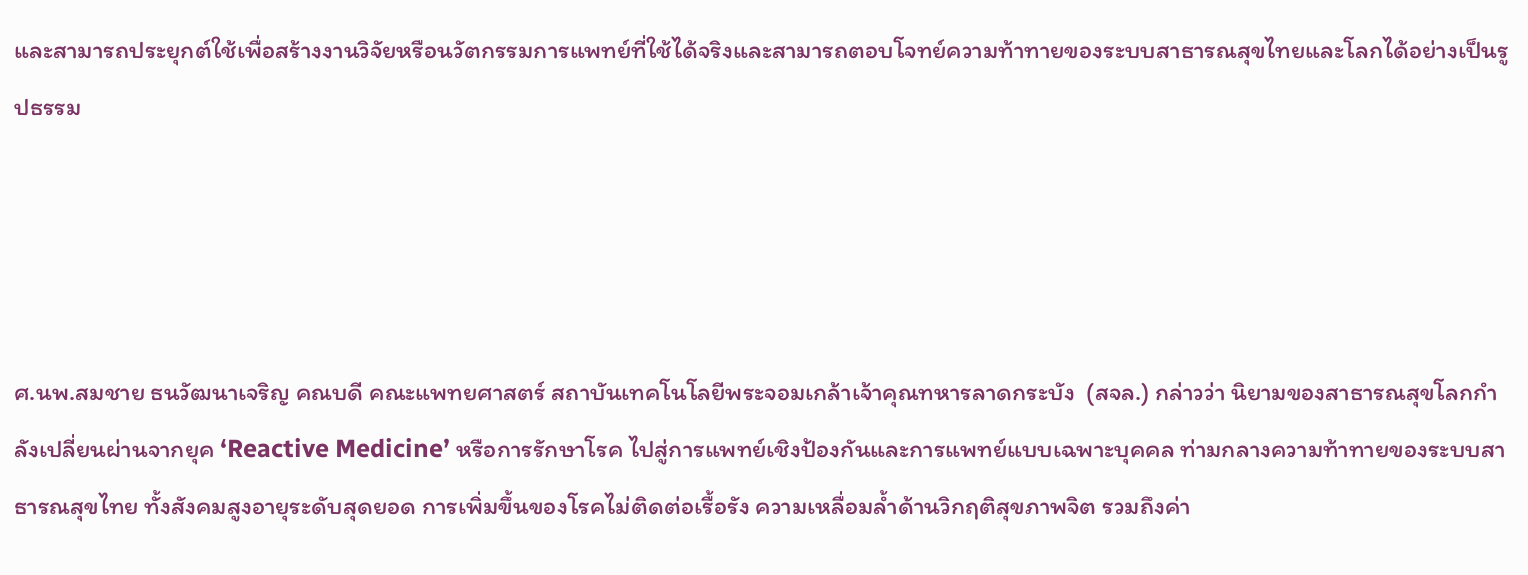และสามารถประยุกต์ใช้เพื่อสร้างงานวิจัยหรือนวัตกรรมการแพทย์ที่ใช้ได้จริงและสามารถตอบโจทย์ความท้าทายของระบบสาธารณสุขไทยและโลกได้อย่างเป็นรูปธรรม




ศ.นพ.สมชาย ธนวัฒนาเจริญ คณบดี คณะแพทยศาสตร์ สถาบันเทคโนโลยีพระจอมเกล้าเจ้าคุณทหารลาดกระบัง  (สจล.) กล่าวว่า นิยามของสาธารณสุขโลกกำลังเปลี่ยนผ่านจากยุค ‘Reactive Medicine’ หรือการรักษาโรค ไปสู่การแพทย์เชิงป้องกันและการแพทย์แบบเฉพาะบุคคล ท่ามกลางความท้าทายของระบบสาธารณสุขไทย ทั้งสังคมสูงอายุระดับสุดยอด การเพิ่มขึ้นของโรคไม่ติดต่อเรื้อรัง ความเหลื่อมล้ำด้านวิกฤติสุขภาพจิต รวมถึงค่า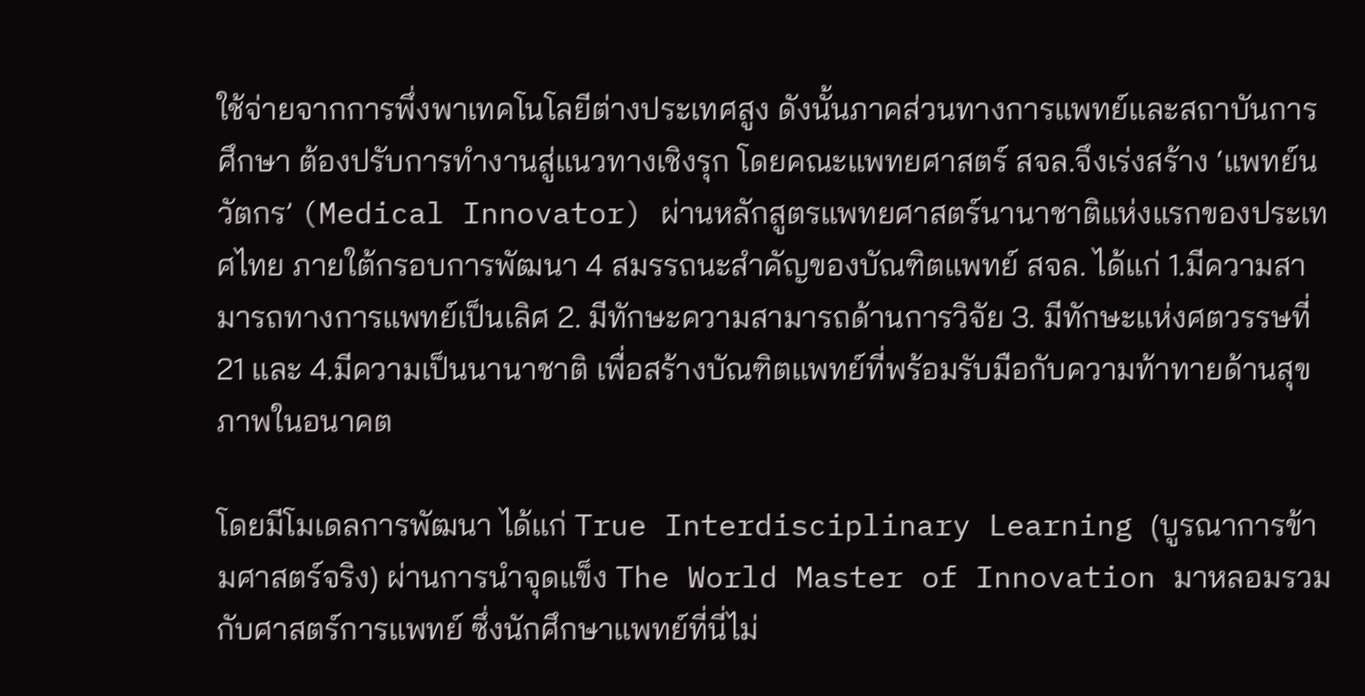ใช้จ่ายจากการพึ่งพาเทคโนโลยีต่างประเทศสูง ดังนั้นภาคส่วนทางการแพทย์และสถาบันการศึกษา ต้องปรับการทำงานสู่แนวทางเชิงรุก โดยคณะแพทยศาสตร์ สจล.จึงเร่งสร้าง ‘แพทย์นวัตกร’ (Medical Innovator) ผ่านหลักสูตรแพทยศาสตร์นานาชาติแห่งแรกของประเทศไทย ภายใต้กรอบการพัฒนา 4 สมรรถนะสำคัญของบัณฑิตแพทย์ สจล. ได้แก่ 1.มีความสามารถทางการแพทย์เป็นเลิศ 2. มีทักษะความสามารถด้านการวิจัย 3. มีทักษะแห่งศตวรรษที่ 21 และ 4.มีความเป็นนานาชาติ เพื่อสร้างบัณฑิตแพทย์ที่พร้อมรับมือกับความท้าทายด้านสุขภาพในอนาคต

โดยมีโมเดลการพัฒนา ได้แก่ True Interdisciplinary Learning (บูรณาการข้ามศาสตร์จริง) ผ่านการนำจุดแข็ง The World Master of Innovation มาหลอมรวมกับศาสตร์การแพทย์ ซึ่งนักศึกษาแพทย์ที่นี่ไม่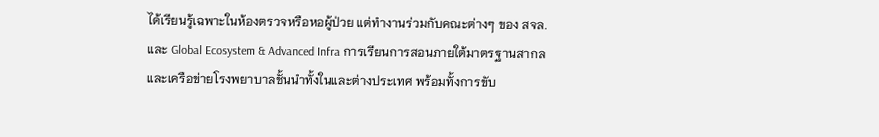ได้เรียนรู้เฉพาะในห้องตรวจหรือหอผู้ป่วย แต่ทำงานร่วมกับคณะต่างๆ ของ สจล. และ Global Ecosystem & Advanced Infra การเรียนการสอนภายใต้มาตรฐานสากลและเครือข่ายโรงพยาบาลชั้นนำทั้งในและต่างประเทศ พร้อมทั้งการขับ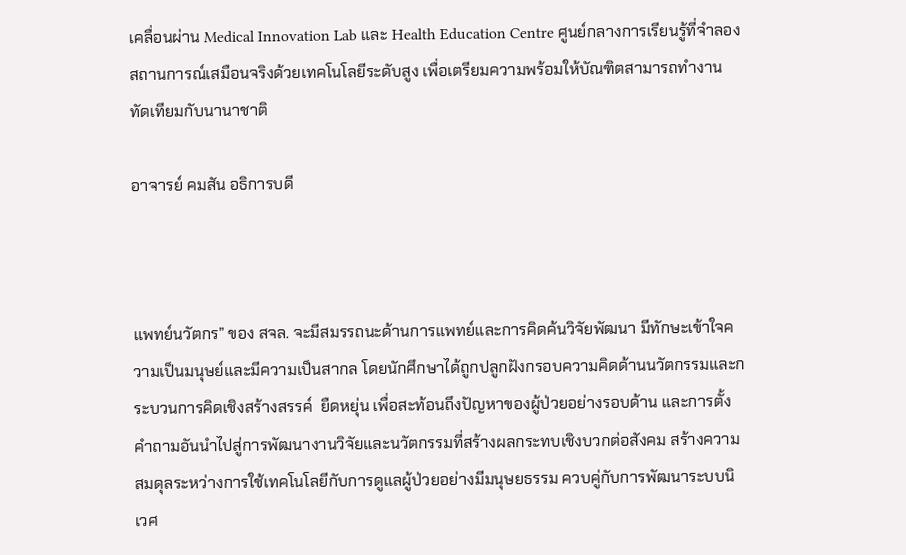เคลื่อนผ่าน Medical Innovation Lab และ Health Education Centre ศูนย์กลางการเรียนรู้ที่จำลองสถานการณ์เสมือนจริงด้วยเทคโนโลยีระดับสูง เพื่อเตรียมความพร้อมให้บัณฑิตสามารถทำงานทัดเทียมกับนานาชาติ

อาจารย์ คมสัน อธิการบดี



แพทย์นวัตกร” ของ สจล. จะมีสมรรถนะด้านการแพทย์และการคิดค้นวิจัยพัฒนา มีทักษะเข้าใจความเป็นมนุษย์และมีความเป็นสากล โดยนักศึกษาได้ถูกปลูกฝังกรอบความคิดด้านนวัตกรรมและกระบวนการคิดเชิงสร้างสรรค์  ยืดหยุ่น เพื่อสะท้อนถึงปัญหาของผู้ป่วยอย่างรอบด้าน และการตั้งคำถามอันนำไปสู่การพัฒนางานวิจัยและนวัตกรรมที่สร้างผลกระทบเชิงบวกต่อสังคม สร้างความสมดุลระหว่างการใช้เทคโนโลยีกับการดูแลผู้ป่วยอย่างมีมนุษยธรรม ควบคู่กับการพัฒนาระบบนิเวศ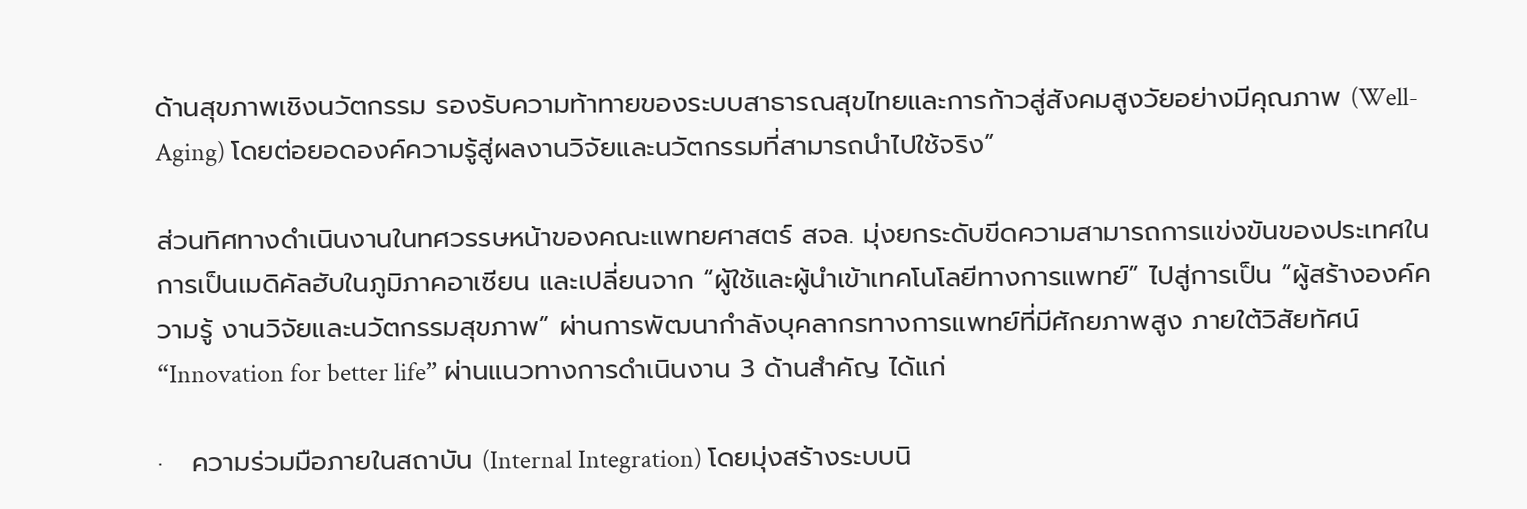ด้านสุขภาพเชิงนวัตกรรม รองรับความท้าทายของระบบสาธารณสุขไทยและการก้าวสู่สังคมสูงวัยอย่างมีคุณภาพ (Well-Aging) โดยต่อยอดองค์ความรู้สู่ผลงานวิจัยและนวัตกรรมที่สามารถนำไปใช้จริง”

ส่วนทิศทางดำเนินงานในทศวรรษหน้าของคณะแพทยศาสตร์ สจล. มุ่งยกระดับขีดความสามารถการแข่งขันของประเทศในการเป็นเมดิคัลฮับในภูมิภาคอาเซียน และเปลี่ยนจาก “ผู้ใช้และผู้นำเข้าเทคโนโลยีทางการแพทย์” ไปสู่การเป็น “ผู้สร้างองค์ความรู้ งานวิจัยและนวัตกรรมสุขภาพ” ผ่านการพัฒนากำลังบุคลากรทางการแพทย์ที่มีศักยภาพสูง ภายใต้วิสัยทัศน์ “Innovation for better life” ผ่านแนวทางการดำเนินงาน 3 ด้านสำคัญ ได้แก่

·   ความร่วมมือภายในสถาบัน (Internal Integration) โดยมุ่งสร้างระบบนิ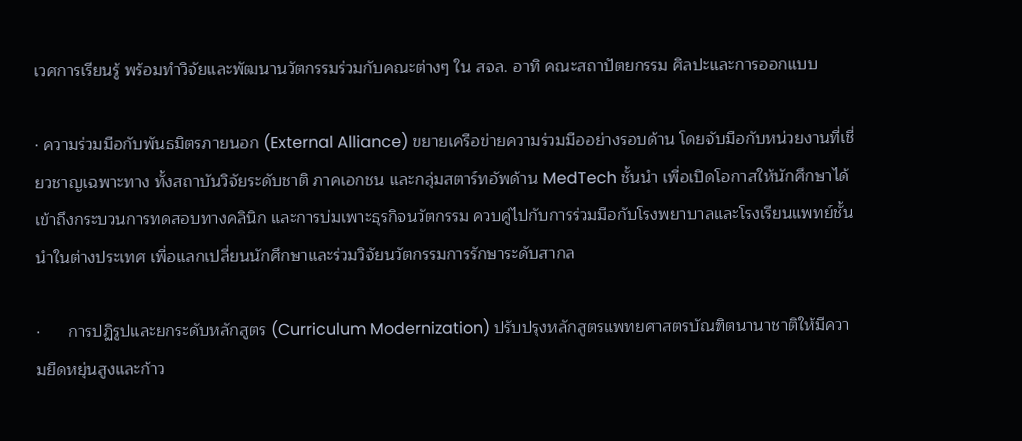เวศการเรียนรู้ พร้อมทำวิจัยและพัฒนานวัตกรรมร่วมกับคณะต่างๆ ใน สจล. อาทิ คณะสถาปัตยกรรม ศิลปะและการออกแบบ

· ความร่วมมือกับพันธมิตรภายนอก (External Alliance) ขยายเครือข่ายความร่วมมืออย่างรอบด้าน โดยจับมือกับหน่วยงานที่เชี่ยวชาญเฉพาะทาง ทั้งสถาบันวิจัยระดับชาติ ภาคเอกชน และกลุ่มสตาร์ทอัพด้าน MedTech ชั้นนำ เพื่อเปิดโอกาสให้นักศึกษาได้เข้าถึงกระบวนการทดสอบทางคลินิก และการบ่มเพาะธุรกิจนวัตกรรม ควบคู่ไปกับการร่วมมือกับโรงพยาบาลและโรงเรียนแพทย์ชั้นนำในต่างประเทศ เพื่อแลกเปลี่ยนนักศึกษาและร่วมวิจัยนวัตกรรมการรักษาระดับสากล

·      การปฏิรูปและยกระดับหลักสูตร (Curriculum Modernization) ปรับปรุงหลักสูตรแพทยศาสตรบัณฑิตนานาชาติให้มีความยืดหยุ่นสูงและก้าว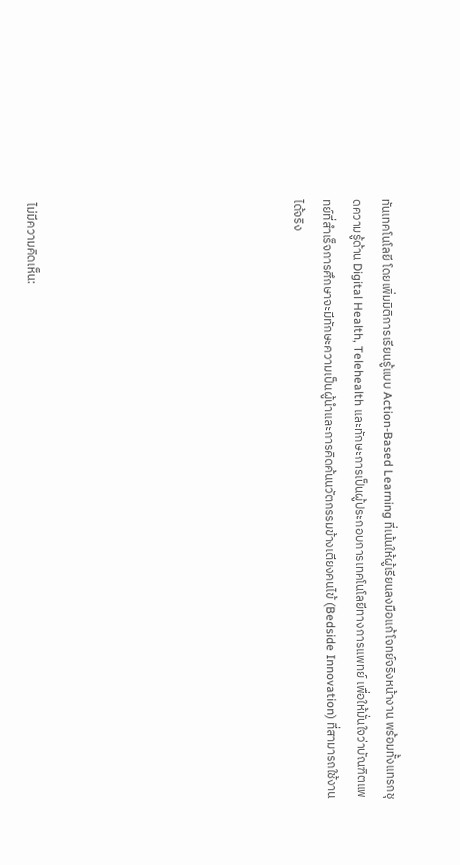ทันเทคโนโลยี โดยเพิ่มมิติการเรียนรู้แบบ Action-Based Learning ที่เน้นให้ผู้เรียนลงมือแก้โจทย์จริงหน้างาน พร้อมทั้งแทรกชุดความรู้ด้าน Digital Health, Telehealth และทักษะการเป็นผู้ประกอบการเทคโนโลยีทางการแพทย์ เพื่อให้มั่นใจว่าบัณฑิตแพทย์ที่สำเร็จการศึกษาจะมีทักษะความเป็นผู้นำและการคิดค้นนวัตกรรมข้างเตียงคนไข้ (Bedside Innovation) ที่สามารถใช้งานได้จริง








ไม่มีความคิดเห็น: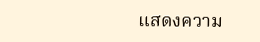แสดงความ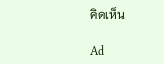คิดเห็น

Ad